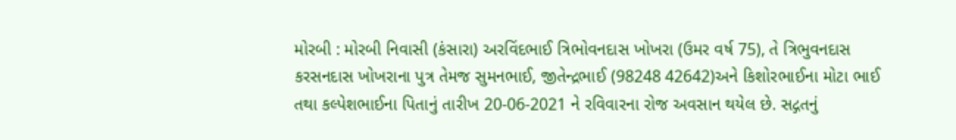મોરબી : મોરબી નિવાસી (કંસારા) અરવિંદભાઈ ત્રિભોવનદાસ ખોખરા (ઉમર વર્ષ 75), તે ત્રિભુવનદાસ કરસનદાસ ખોખરાના પુત્ર તેમજ સુમનભાઈ, જીતેન્દ્રભાઈ (98248 42642)અને કિશોરભાઈના મોટા ભાઈ તથા કલ્પેશભાઈના પિતાનું તારીખ 20-06-2021 ને રવિવારના રોજ અવસાન થયેલ છે. સદ્ગતનું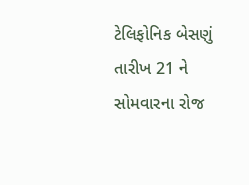ટેલિફોનિક બેસણું તારીખ 21 ને સોમવારના રોજ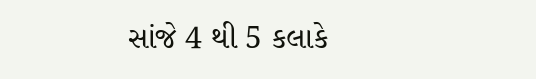સાંજે 4 થી 5 કલાકે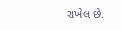રાખેલ છે.